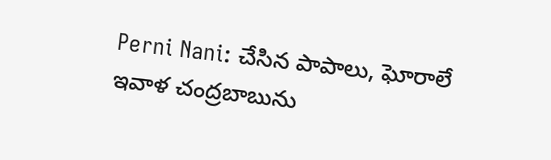Perni Nani: చేసిన పాపాలు, ఘోరాలే ఇవాళ చంద్రబాబును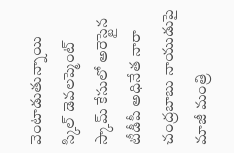వెంటాడుతున్నాయి
స్కిల్ డెవలప్మెంట్ స్కామ్ కేసులో అరెస్టైన టీడీపీ అధినేత నారా చంద్రబాబు నాయుడుపై మాజీ మంత్రి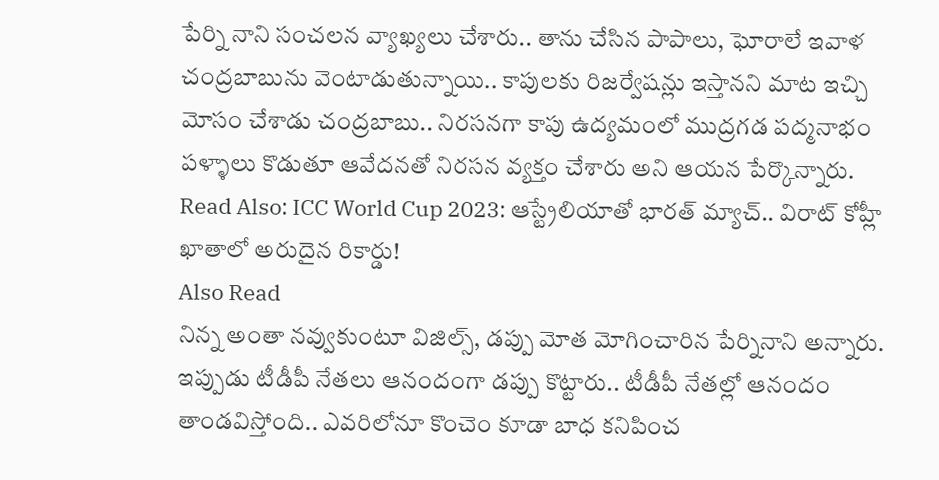పేర్ని నాని సంచలన వ్యాఖ్యలు చేశారు.. తాను చేసిన పాపాలు, ఘోరాలే ఇవాళ చంద్రబాబును వెంటాడుతున్నాయి.. కాపులకు రిజర్వేషన్లు ఇస్తానని మాట ఇచ్చి మోసం చేశాడు చంద్రబాబు.. నిరసనగా కాపు ఉద్యమంలో ముద్రగడ పద్మనాభం పళ్ళాలు కొడుతూ ఆవేదనతో నిరసన వ్యక్తం చేశారు అని ఆయన పేర్కొన్నారు.
Read Also: ICC World Cup 2023: ఆస్ట్రేలియాతో భారత్ మ్యాచ్.. విరాట్ కోహ్లీ ఖాతాలో అరుదైన రికార్డు!
Also Read
నిన్న అంతా నవ్వుకుంటూ విజిల్స్, డప్పు మోత మోగించారిన పేర్నినాని అన్నారు. ఇప్పుడు టీడీపీ నేతలు ఆనందంగా డప్పు కొట్టారు.. టీడీపీ నేతల్లో ఆనందం తాండవిస్తోంది.. ఎవరిలోనూ కొంచెం కూడా బాధ కనిపించ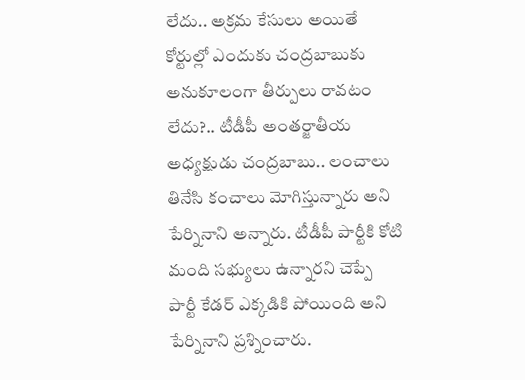లేదు.. అక్రమ కేసులు అయితే కోర్టుల్లో ఎందుకు చంద్రబాబుకు అనుకూలంగా తీర్పులు రావటం లేదు?.. టీడీపీ అంతర్జాతీయ అధ్యక్షుడు చంద్రబాబు.. లంచాలు తినేసి కంచాలు మోగిస్తున్నారు అని పేర్నినాని అన్నారు. టీడీపీ పార్టీకి కోటి మంది సభ్యులు ఉన్నారని చెప్పే పార్టీ కేడర్ ఎక్కడికి పోయింది అని పేర్నినాని ప్రశ్నించారు.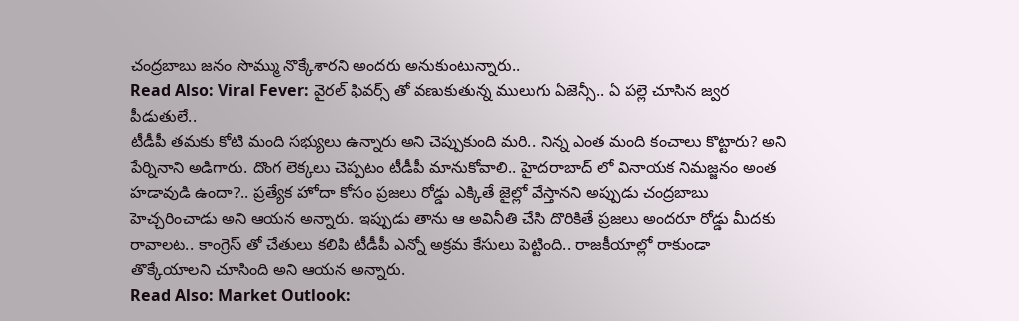చంద్రబాబు జనం సొమ్ము నొక్కేశారని అందరు అనుకుంటున్నారు..
Read Also: Viral Fever: వైరల్ ఫివర్స్ తో వణుకుతున్న ములుగు ఏజెన్సీ.. ఏ పల్లె చూసిన జ్వర పీడుతులే..
టీడీపీ తమకు కోటి మంది సభ్యులు ఉన్నారు అని చెప్పుకుంది మరి.. నిన్న ఎంత మంది కంచాలు కొట్టారు? అని పేర్నినాని అడిగారు. దొంగ లెక్కలు చెప్పటం టీడీపీ మానుకోవాలి.. హైదరాబాద్ లో వినాయక నిమజ్జనం అంత హడావుడి ఉందా?.. ప్రత్యేక హోదా కోసం ప్రజలు రోడ్డు ఎక్కితే జైల్లో వేస్తానని అప్పుడు చంద్రబాబు హెచ్చరించాడు అని ఆయన అన్నారు. ఇప్పుడు తాను ఆ అవినీతి చేసి దొరికితే ప్రజలు అందరూ రోడ్డు మీదకు రావాలట.. కాంగ్రెస్ తో చేతులు కలిపి టీడీపీ ఎన్నో అక్రమ కేసులు పెట్టింది.. రాజకీయాల్లో రాకుండా తొక్కేయాలని చూసింది అని ఆయన అన్నారు.
Read Also: Market Outlook: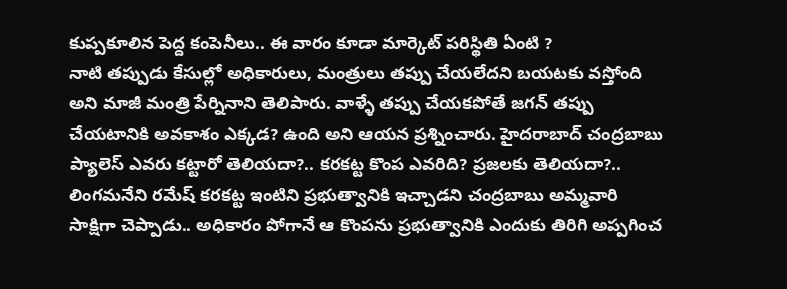కుప్పకూలిన పెద్ద కంపెనీలు.. ఈ వారం కూడా మార్కెట్ పరిస్థితి ఏంటి ?
నాటి తప్పుడు కేసుల్లో అధికారులు, మంత్రులు తప్పు చేయలేదని బయటకు వస్తోంది అని మాజీ మంత్రి పేర్నినాని తెలిపారు. వాళ్ళే తప్పు చేయకపోతే జగన్ తప్పు చేయటానికి అవకాశం ఎక్కడ? ఉంది అని ఆయన ప్రశ్నించారు. హైదరాబాద్ చంద్రబాబు ప్యాలెస్ ఎవరు కట్టారో తెలియదా?.. కరకట్ట కొంప ఎవరిది? ప్రజలకు తెలియదా?.. లింగమనేని రమేష్ కరకట్ట ఇంటిని ప్రభుత్వానికి ఇచ్చాడని చంద్రబాబు అమ్మవారి సాక్షిగా చెప్పాడు.. అధికారం పోగానే ఆ కొంపను ప్రభుత్వానికి ఎందుకు తిరిగి అప్పగించ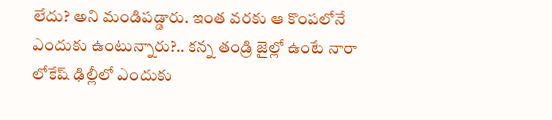లేదు? అని మండిపడ్డారు. ఇంత వరకు ఆ కొంపలోనే ఎందుకు ఉంటున్నారు?.. కన్న తండ్రి జైల్లో ఉంటే నారా లోకేష్ ఢిల్లీలో ఎందుకు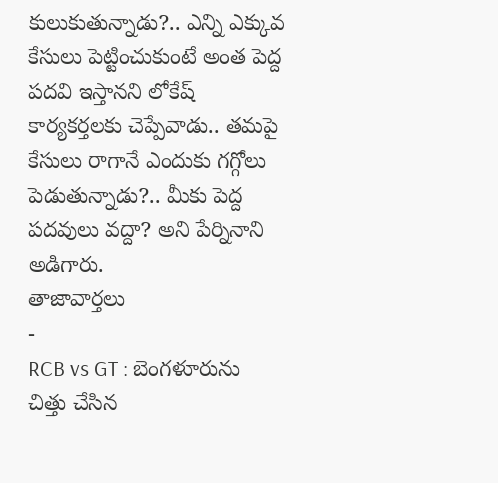కులుకుతున్నాడు?.. ఎన్ని ఎక్కువ కేసులు పెట్టించుకుంటే అంత పెద్ద పదవి ఇస్తానని లోకేష్ కార్యకర్తలకు చెప్పేవాడు.. తమపై కేసులు రాగానే ఎందుకు గగ్గోలు పెడుతున్నాడు?.. మీకు పెద్ద పదవులు వద్దా? అని పేర్నినాని అడిగారు.
తాజావార్తలు
-
RCB vs GT : బెంగళూరును చిత్తు చేసిన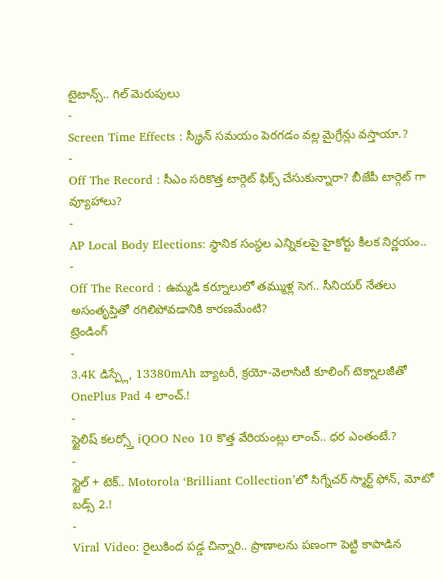టైటాన్స్.. గిల్ మెరుపులు
-
Screen Time Effects : స్క్రీన్ సమయం పెరగడం వల్ల మైగ్రేన్లు వస్తాయా.?
-
Off The Record : సీఎం సరికొత్త టార్గెట్ ఫిక్స్ చేసుకున్నారా? బీజేపీ టార్గెట్ గా వ్యూహాలు?
-
AP Local Body Elections: స్థానిక సంస్థల ఎన్నికలపై హైకోర్టు కీలక నిర్ణయం..
-
Off The Record : ఉమ్మడి కర్నూలులో తమ్ముళ్ల సెగ.. సీనియర్ నేతలు అసంతృప్తితో రగిలిపోవడానికి కారణమేంటి?
ట్రెండింగ్
-
3.4K డిస్ప్లే, 13380mAh బ్యాటరీ, క్రయో-వెలాసిటీ కూలింగ్ టెక్నాలజీతో OnePlus Pad 4 లాంచ్.!
-
స్టైలిష్ కలర్స్తో iQOO Neo 10 కొత్త వేరియంట్లు లాంచ్.. ధర ఎంతంటే.?
-
స్టైల్ + టెక్.. Motorola ‘Brilliant Collection’లో సిగ్నేచర్ స్మార్ట్ ఫోన్, మోటో బడ్స్ 2.!
-
Viral Video: రైలుకింద పడ్డ చిన్నారి.. ప్రాణాలను పణంగా పెట్టి కాపాడిన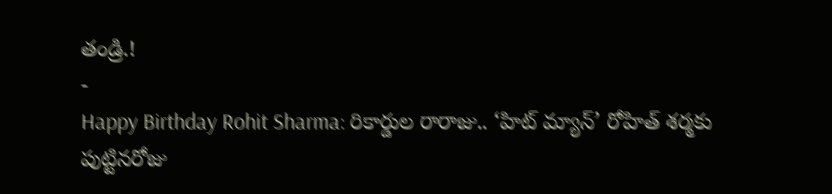తండ్రి.!
-
Happy Birthday Rohit Sharma: రికార్డుల రారాజు.. ‘హిట్ మ్యాన్’ రోహిత్ శర్మకు పుట్టినరోజు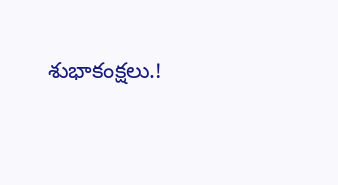శుభాకంక్షలు.!